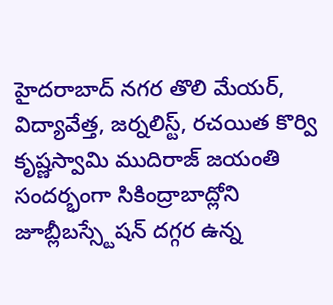హైదరాబాద్ నగర తొలి మేయర్, విద్యావేత్త, జర్నలిస్ట్, రచయిత కొర్వి కృష్ణస్వామి ముదిరాజ్ జయంతి సందర్భంగా సికింద్రాబాద్లోని జూబ్లీబస్స్టేషన్ దగ్గర ఉన్న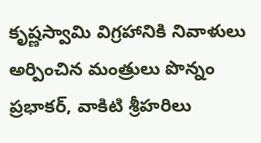కృష్ణస్వామి విగ్రహానికి నివాళులు అర్పించిన మంత్రులు పొన్నం ప్రభాకర్, వాకిటి శ్రీహరిలు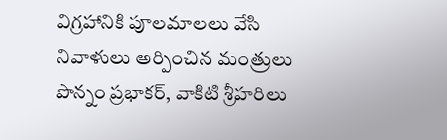విగ్రహానికి పూలమాలలు వేసి నివాళులు అర్పించిన మంత్రులు పొన్నం ప్రభాకర్, వాకిటి శ్రీహరిలు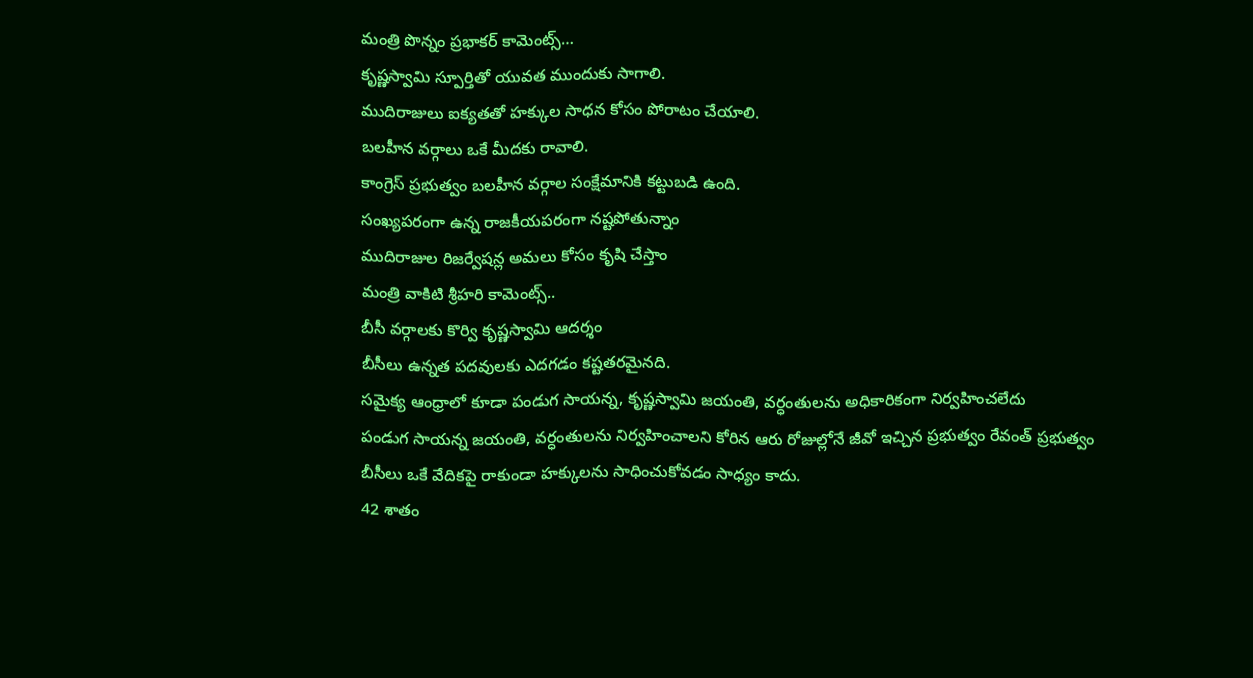మంత్రి పొన్నం ప్రభాకర్ కామెంట్స్…
కృష్ణస్వామి స్పూర్తితో యువత ముందుకు సాగాలి.
ముదిరాజులు ఐక్యతతో హక్కుల సాధన కోసం పోరాటం చేయాలి.
బలహీన వర్గాలు ఒకే మీదకు రావాలి.
కాంగ్రెస్ ప్రభుత్వం బలహీన వర్గాల సంక్షేమానికి కట్టుబడి ఉంది.
సంఖ్యపరంగా ఉన్న రాజకీయపరంగా నష్టపోతున్నాం
ముదిరాజుల రిజర్వేషన్ల అమలు కోసం కృషి చేస్తాం
మంత్రి వాకిటి శ్రీహరి కామెంట్స్..
బీసీ వర్గాలకు కొర్వి కృష్ణస్వామి ఆదర్శం
బీసీలు ఉన్నత పదవులకు ఎదగడం కష్టతరమైనది.
సమైక్య ఆంధ్రాలో కూడా పండుగ సాయన్న, కృష్ణస్వామి జయంతి, వర్ధంతులను అధికారికంగా నిర్వహించలేదు
పండుగ సాయన్న జయంతి, వర్ధంతులను నిర్వహించాలని కోరిన ఆరు రోజుల్లోనే జీవో ఇచ్చిన ప్రభుత్వం రేవంత్ ప్రభుత్వం
బీసీలు ఒకే వేదికపై రాకుండా హక్కులను సాధించుకోవడం సాధ్యం కాదు.
42 శాతం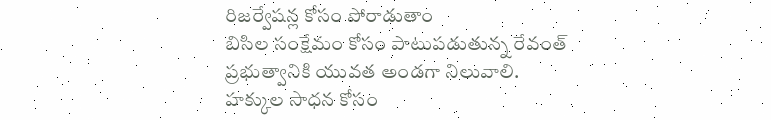రిజర్వేషన్ల కోసం పోరాడుతాం
బిసిల సంక్షేమం కోసం పాటుపడుతున్న రేవంత్ ప్రభుత్వానికి యువత అండగా నిలువాలి.
హక్కుల సాధన కోసం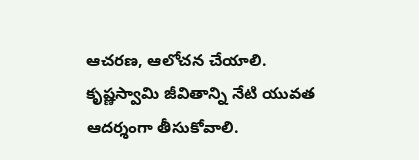ఆచరణ, ఆలోచన చేయాలి.
కృష్ణస్వామి జీవితాన్ని నేటి యువత ఆదర్శంగా తీసుకోవాలి.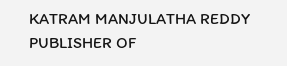KATRAM MANJULATHA REDDY PUBLISHER OF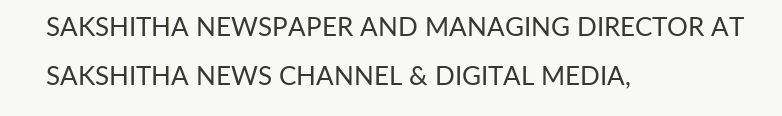SAKSHITHA NEWSPAPER AND MANAGING DIRECTOR AT SAKSHITHA NEWS CHANNEL & DIGITAL MEDIA,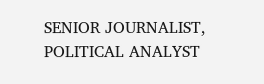SENIOR JOURNALIST, POLITICAL ANALYST